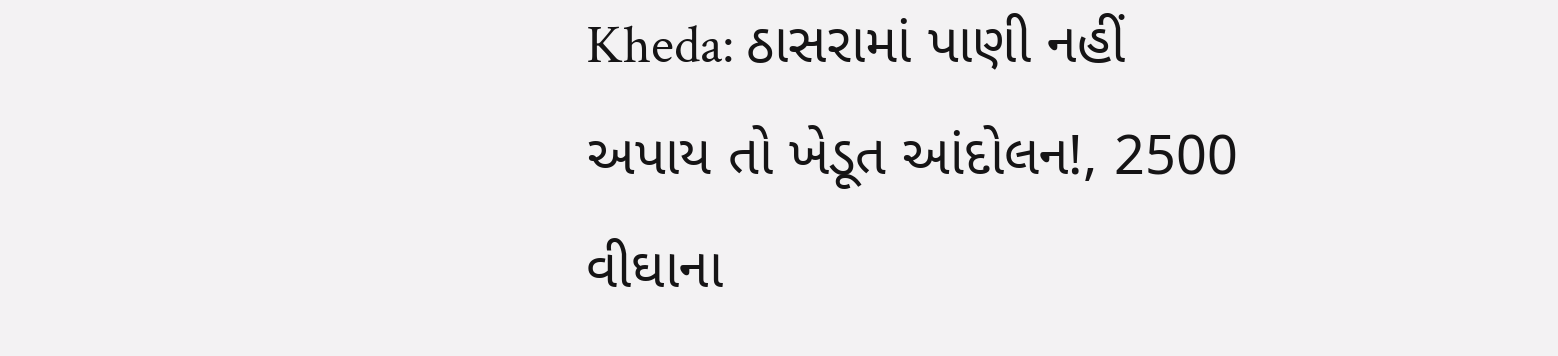Kheda: ઠાસરામાં પાણી નહીં અપાય તો ખેડૂત આંદોલન!, 2500 વીઘાના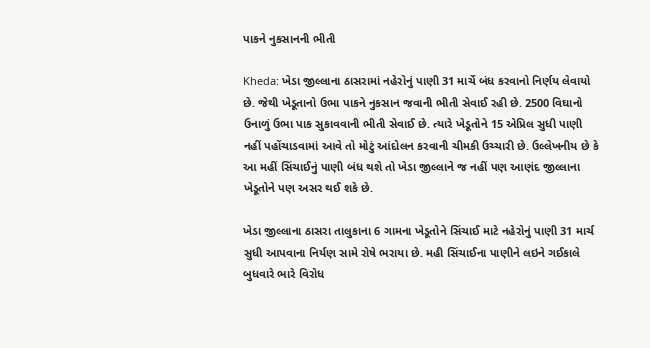પાકને નુકસાનની ભીતી

Kheda: ખેડા જીલ્લાના ઠાસરામાં નહેરોનું પાણી 31 માર્ચે બંધ કરવાનો નિર્ણય લેવાયો છે. જેથી ખેડૂતાનો ઉભા પાકને નુકસાન જવાની ભીતી સેવાઈ રહી છે. 2500 વિઘાનો ઉનાળું ઉભા પાક સુકાવવાની ભીતી સેવાઈ છે. ત્યારે ખેડૂતોને 15 એપ્રિલ સુધી પાણી નહીં પહોંચાડવામાં આવે તો મોટું આંદોલન કરવાની ચીમકી ઉચ્ચારી છે. ઉલ્લેખનીય છે કે આ મહીં સિંચાઈનું પાણી બંધ થશે તો ખેડા જીલ્લાને જ નહીં પણ આણંદ જીલ્લાના ખેડૂતોને પણ અસર થઈ શકે છે.

ખેડા જીલ્લાના ઠાસરા તાલુકાના 6 ગામના ખેડૂતોને સિંચાઈ માટે નહેરોનું પાણી 31 માર્ચ સુધી આપવાના નિર્યણ સામે રોષે ભરાયા છે. મહી સિંચાઈના પાણીને લઇને ગઈકાલે બુધવારે ભારે વિરોધ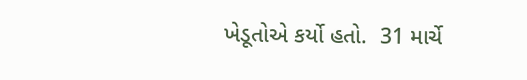ખેડૂતોએ કર્યો હતો.  31 માર્ચે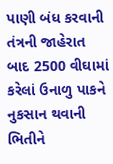પાણી બંધ કરવાની તંત્રની જાહેરાત બાદ 2500 વીઘામાં કરેલાં ઉનાળુ પાકને નુકસાન થવાની ભિતીને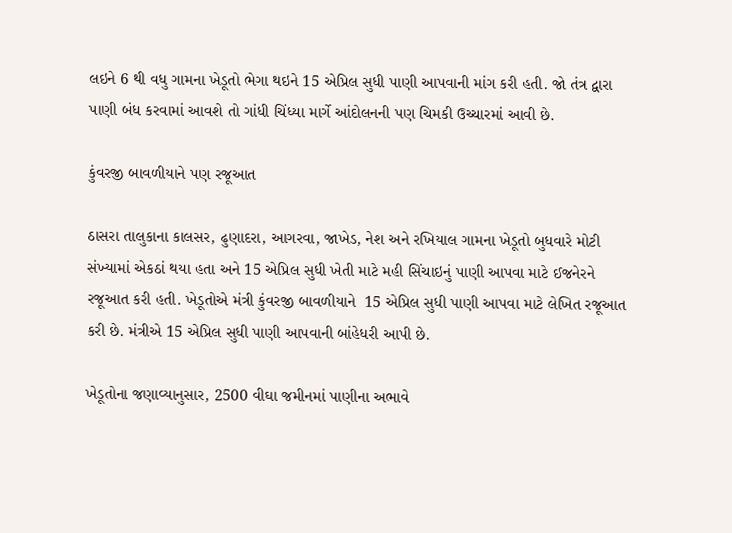લઇને 6 થી વધુ ગામના ખેડૂતો ભેગા થઇને 15 એપ્રિલ સુધી પાણી આપવાની માંગ કરી હતી. જો તંત્ર દ્વારા પાણી બંધ કરવામાં આવશે તો ગાંધી ચિંધ્યા માર્ગે આંદોલનની પણ ચિમકી ઉચ્ચારમાં આવી છે.

કુંવરજી બાવળીયાને પણ રજૂઆત

ઠાસરા તાલુકાના કાલસર, ઢુણાદરા, આગરવા, જાખેડ, નેશ અને રખિયાલ ગામના ખેડૂતો બુધવારે મોટી સંખ્યામાં એકઠાં થયા હતા અને 15 એપ્રિલ સુધી ખેતી માટે મહી સિંચાઇનું પાણી આપવા માટે ઈજનેરને રજૂઆત કરી હતી. ખેડૂતોએ મંત્રી કુંવરજી બાવળીયાને  15 એપ્રિલ સુધી પાણી આપવા માટે લેખિત રજૂઆત કરી છે. મંત્રીએ 15 એપ્રિલ સુધી પાણી આપવાની બાંહેધરી આપી છે.

ખેડૂતોના જણાવ્યાનુસાર, 2500 વીઘા જમીનમાં પાણીના અભાવે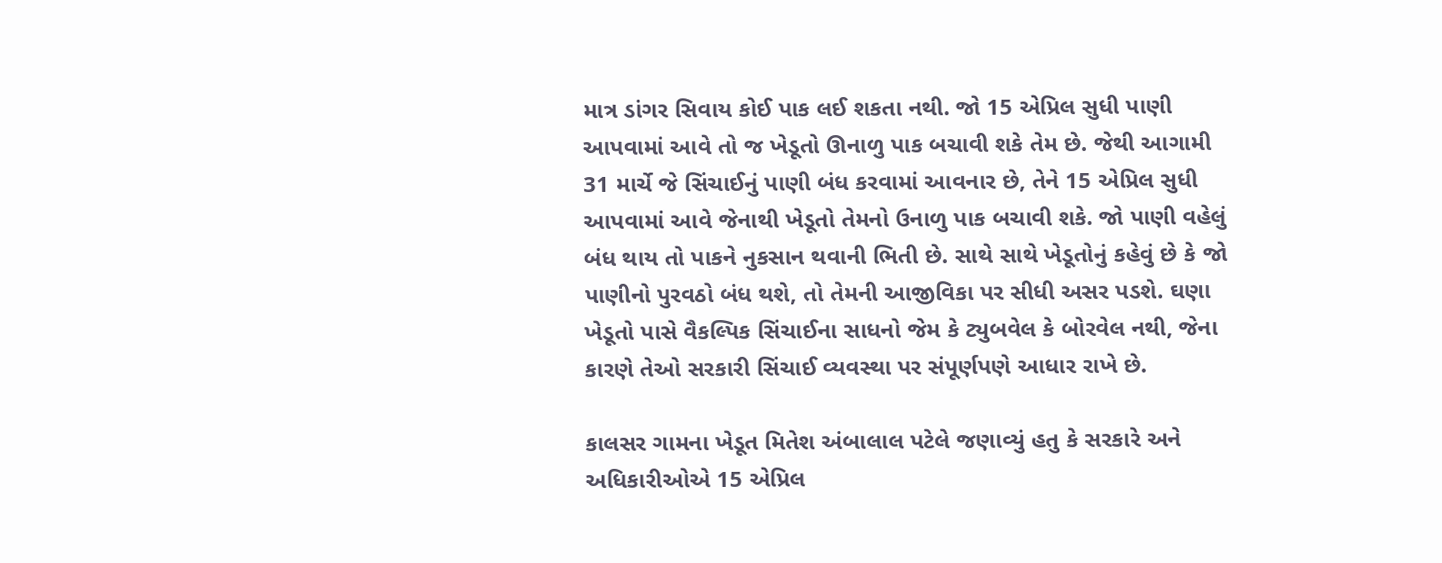માત્ર ડાંગર સિવાય કોઈ પાક લઈ શકતા નથી. જો 15 એપ્રિલ સુધી પાણી આપવામાં આવે તો જ ખેડૂતો ઊનાળુ પાક બચાવી શકે તેમ છે. જેથી આગામી 31 માર્ચે જે સિંચાઈનું પાણી બંધ કરવામાં આવનાર છે, તેને 15 એપ્રિલ સુધી આપવામાં આવે જેનાથી ખેડૂતો તેમનો ઉનાળુ પાક બચાવી શકે. જો પાણી વહેલું બંધ થાય તો પાકને નુકસાન થવાની ભિતી છે. સાથે સાથે ખેડૂતોનું કહેવું છે કે જો પાણીનો પુરવઠો બંધ થશે, તો તેમની આજીવિકા પર સીધી અસર પડશે. ઘણા ખેડૂતો પાસે વૈકલ્પિક સિંચાઈના સાધનો જેમ કે ટ્યુબવેલ કે બોરવેલ નથી, જેના કારણે તેઓ સરકારી સિંચાઈ વ્યવસ્થા પર સંપૂર્ણપણે આધાર રાખે છે.

કાલસર ગામના ખેડૂત મિતેશ અંબાલાલ પટેલે જણાવ્યું હતુ કે સરકારે અને અધિકારીઓએ 15 એપ્રિલ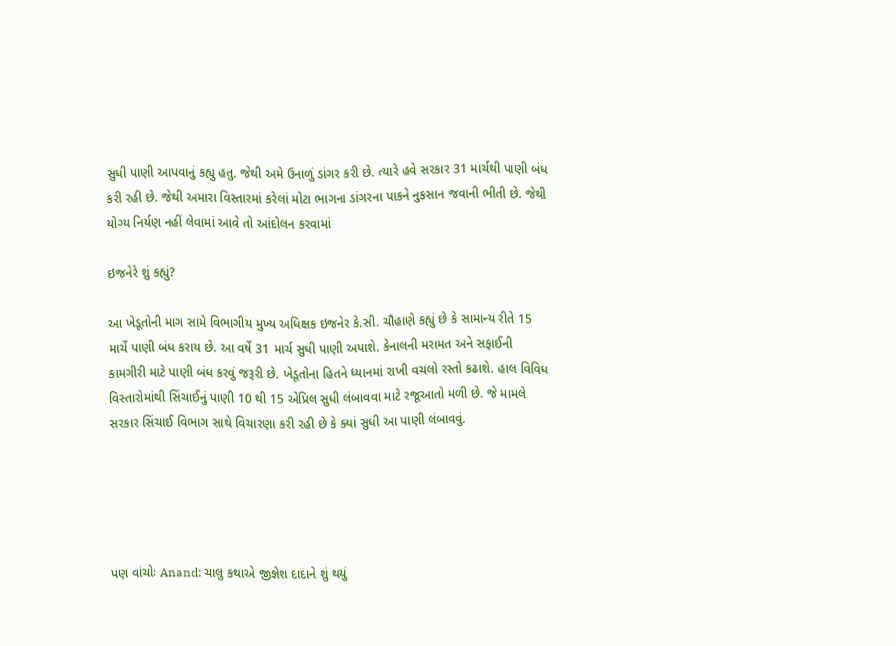સુધી પાણી આપવાનું કહ્યુ હતુ. જેથી અમે ઉનાળું ડાંગર કરી છે. ત્યારે હવે સરકાર 31 માર્ચથી પાણી બંધ કરી રહી છે. જેથી અમારા વિસ્તારમાં કરેલાં મોટા ભાગના ડાંગરના પાકને નુકસાન જવાની ભીતી છે. જેથી યોગ્ય નિર્યણ નહીં લેવામાં આવે તો આંદોલન કરવામાં

ઇજનેરે શું કહ્યું?

આ ખેડૂતોની માગ સામે વિભાગીય મુખ્ય અધિક્ષક ઇજનેર કે.સી. ચૌહાણે કહ્યું છે કે સામાન્ય રીતે 15 માર્ચે પાણી બંધ કરાય છે. આ વર્ષે 31 માર્ચ સુધી પાણી અપાશે. કેનાલની મરામત અને સફાઈની કામગીરી માટે પાણી બંધ કરવું જરૂરી છે. ખેડૂતોના હિતને ધ્યાનમાં રાખી વચલો રસ્તો કઢાશે. હાલ વિવિધ વિસ્તારોમાંથી સિંચાઈનું પાણી 10 થી 15 એપ્રિલ સુધી લંબાવવા માટે રજૂઆતો મળી છે. જે મામલે સરકાર સિંચાઈ વિભાગ સાથે વિચારણા કરી રહી છે કે ક્યાં સુધી આ પાણી લંબાવવું.





પણ વાંચોઃ Anand: ચાલુ કથાએ જીજ્ઞેશ દાદાને શું થયું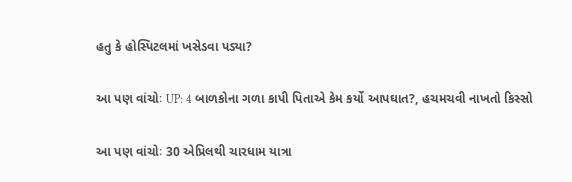હતુ કે હોસ્પિટલમાં ખસેડવા પડ્યા?

આ પણ વાંચોઃ UP: 4 બાળકોના ગળા કાપી પિતાએ કેમ કર્યો આપઘાત?, હચમચવી નાખતો કિસ્સો

આ પણ વાંચોઃ 30 એપ્રિલથી ચારધામ યાત્રા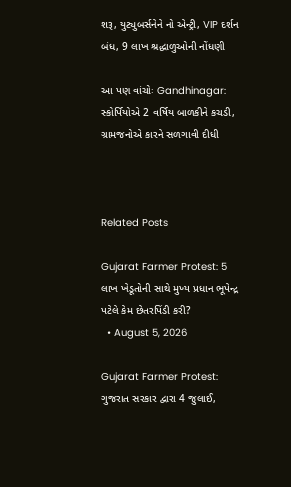શરૂ, યુટ્યુબર્સનેને નો એન્ટ્રી, VIP દર્શન બંધ, 9 લાખ શ્રદ્ધાળુઓની નોંધણી

આ પણ વાંચોઃ Gandhinagar: સ્કોર્પિયોએ 2 વર્ષિય બાળકીને કચડી, ગ્રામજનોએ કારને સળગાવી દીધી



Related Posts

Gujarat Farmer Protest: 5 લાખ ખેડૂતોની સાથે મુખ્ય પ્રધાન ભૂપેન્દ્ર પટેલે કેમ છેતરપિંડી કરી?
  • August 5, 2026

Gujarat Farmer Protest: ગુજરાત સરકાર દ્વારા 4 જુલાઈ,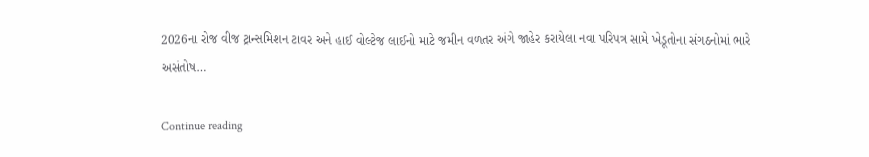2026ના રોજ વીજ ટ્રાન્સમિશન ટાવર અને હાઈ વોલ્ટેજ લાઈનો માટે જમીન વળતર અંગે જાહેર કરાયેલા નવા પરિપત્ર સામે ખેડૂતોના સંગઠનોમાં ભારે અસંતોષ…

Continue reading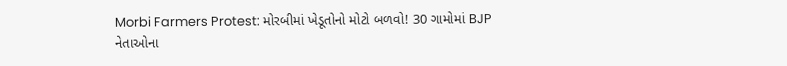Morbi Farmers Protest: મોરબીમાં ખેડૂતોનો મોટો બળવો! 30 ગામોમાં BJP નેતાઓના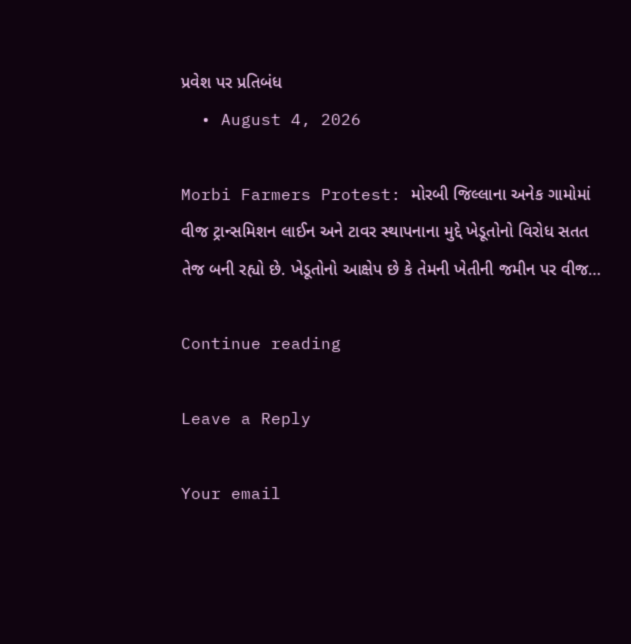પ્રવેશ પર પ્રતિબંધ
  • August 4, 2026

Morbi Farmers Protest: મોરબી જિલ્લાના અનેક ગામોમાં વીજ ટ્રાન્સમિશન લાઈન અને ટાવર સ્થાપનાના મુદ્દે ખેડૂતોનો વિરોધ સતત તેજ બની રહ્યો છે. ખેડૂતોનો આક્ષેપ છે કે તેમની ખેતીની જમીન પર વીજ…

Continue reading

Leave a Reply

Your email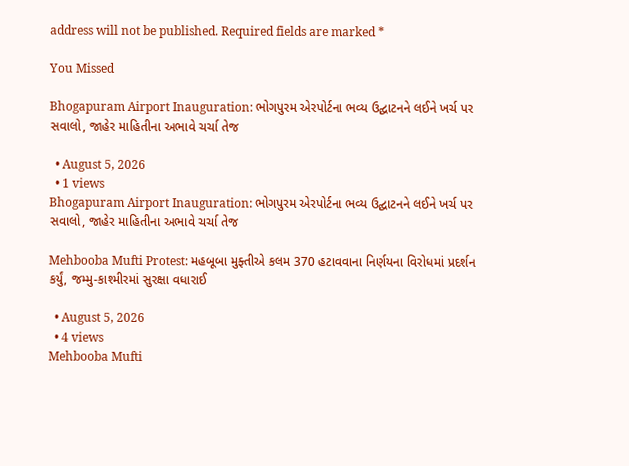address will not be published. Required fields are marked *

You Missed

Bhogapuram Airport Inauguration: ભોગપુરમ એરપોર્ટના ભવ્ય ઉદ્ઘાટનને લઈને ખર્ચ પર સવાલો, જાહેર માહિતીના અભાવે ચર્ચા તેજ

  • August 5, 2026
  • 1 views
Bhogapuram Airport Inauguration: ભોગપુરમ એરપોર્ટના ભવ્ય ઉદ્ઘાટનને લઈને ખર્ચ પર સવાલો, જાહેર માહિતીના અભાવે ચર્ચા તેજ

Mehbooba Mufti Protest: મહબૂબા મુફ્તીએ કલમ 370 હટાવવાના નિર્ણયના વિરોધમાં પ્રદર્શન કર્યું, જમ્મુ-કાશ્મીરમાં સુરક્ષા વધારાઈ

  • August 5, 2026
  • 4 views
Mehbooba Mufti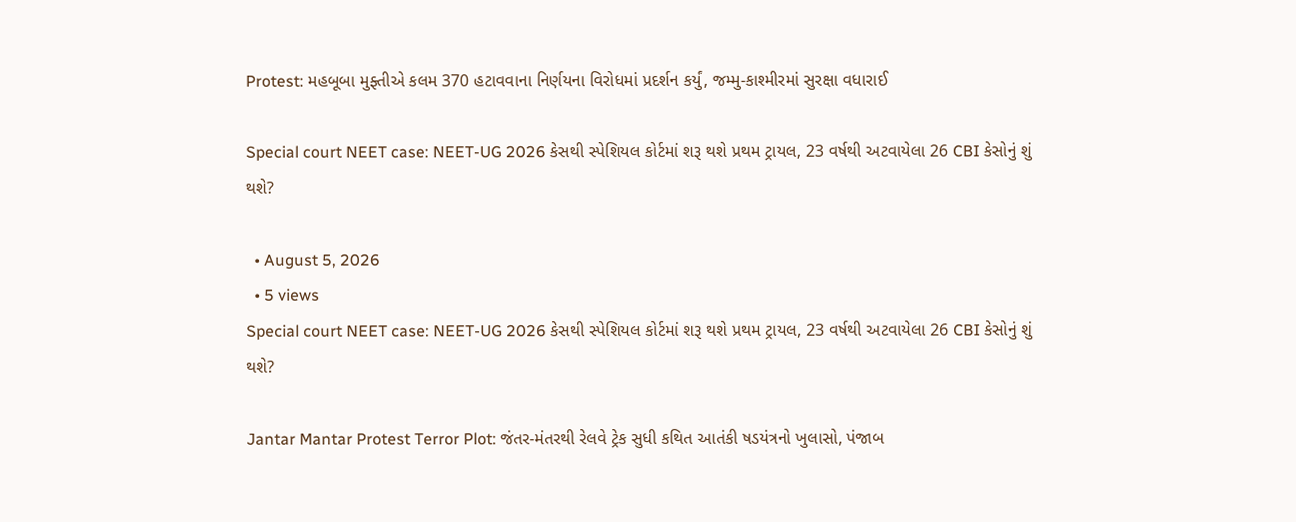Protest: મહબૂબા મુફ્તીએ કલમ 370 હટાવવાના નિર્ણયના વિરોધમાં પ્રદર્શન કર્યું, જમ્મુ-કાશ્મીરમાં સુરક્ષા વધારાઈ

Special court NEET case: NEET-UG 2026 કેસથી સ્પેશિયલ કોર્ટમાં શરૂ થશે પ્રથમ ટ્રાયલ, 23 વર્ષથી અટવાયેલા 26 CBI કેસોનું શું થશે?

  • August 5, 2026
  • 5 views
Special court NEET case: NEET-UG 2026 કેસથી સ્પેશિયલ કોર્ટમાં શરૂ થશે પ્રથમ ટ્રાયલ, 23 વર્ષથી અટવાયેલા 26 CBI કેસોનું શું થશે?

Jantar Mantar Protest Terror Plot: જંતર-મંતરથી રેલવે ટ્રેક સુધી કથિત આતંકી ષડયંત્રનો ખુલાસો, પંજાબ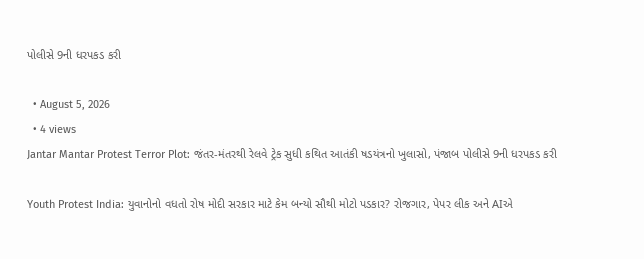પોલીસે 9ની ધરપકડ કરી

  • August 5, 2026
  • 4 views
Jantar Mantar Protest Terror Plot: જંતર-મંતરથી રેલવે ટ્રેક સુધી કથિત આતંકી ષડયંત્રનો ખુલાસો, પંજાબ પોલીસે 9ની ધરપકડ કરી

Youth Protest India: યુવાનોનો વધતો રોષ મોદી સરકાર માટે કેમ બન્યો સૌથી મોટો પડકાર? રોજગાર, પેપર લીક અને AIએ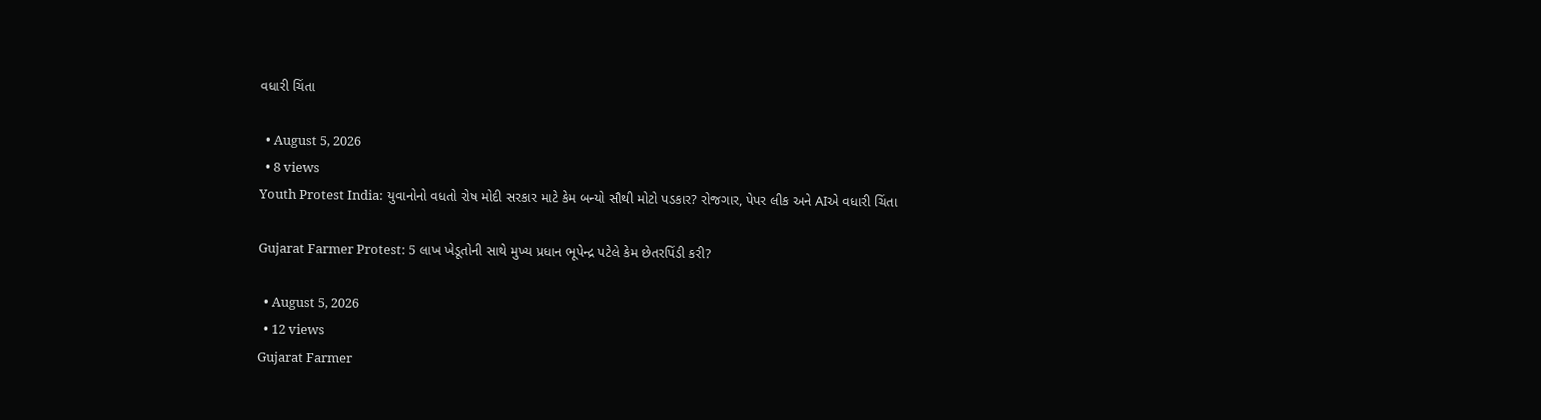વધારી ચિંતા

  • August 5, 2026
  • 8 views
Youth Protest India: યુવાનોનો વધતો રોષ મોદી સરકાર માટે કેમ બન્યો સૌથી મોટો પડકાર? રોજગાર, પેપર લીક અને AIએ વધારી ચિંતા

Gujarat Farmer Protest: 5 લાખ ખેડૂતોની સાથે મુખ્ય પ્રધાન ભૂપેન્દ્ર પટેલે કેમ છેતરપિંડી કરી?

  • August 5, 2026
  • 12 views
Gujarat Farmer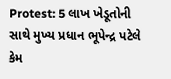Protest: 5 લાખ ખેડૂતોની સાથે મુખ્ય પ્રધાન ભૂપેન્દ્ર પટેલે કેમ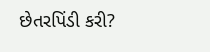છેતરપિંડી કરી?